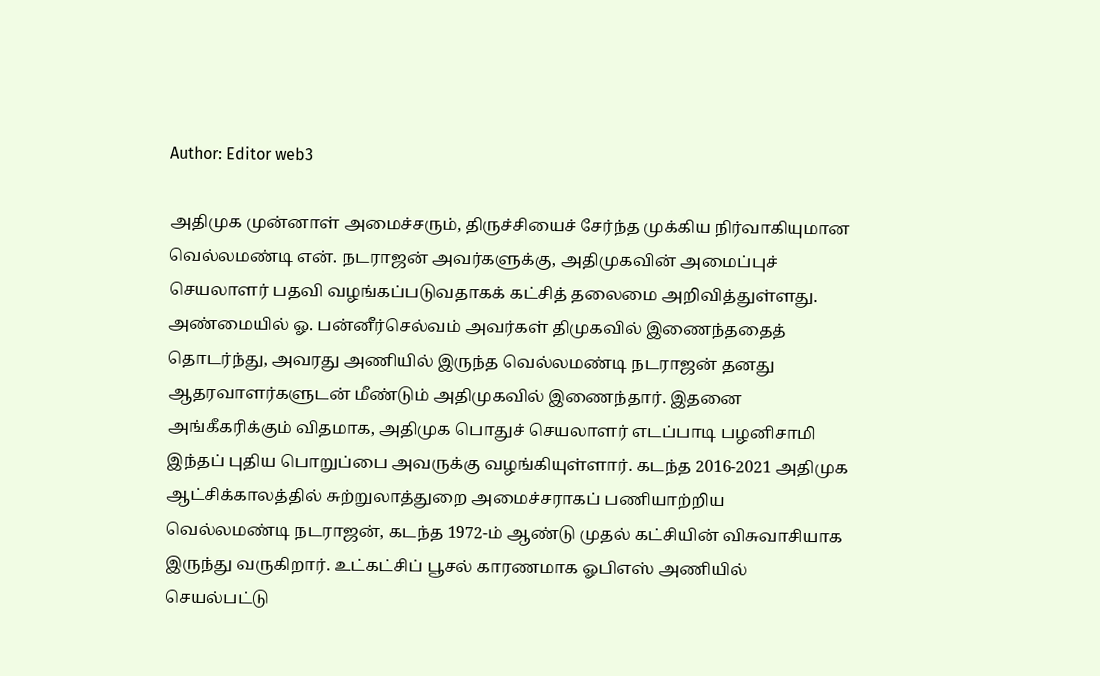Author: Editor web3

அதிமுக முன்னாள் அமைச்சரும், திருச்சியைச் சேர்ந்த முக்கிய நிர்வாகியுமான வெல்லமண்டி என். நடராஜன் அவர்களுக்கு, அதிமுகவின் அமைப்புச் செயலாளர் பதவி வழங்கப்படுவதாகக் கட்சித் தலைமை அறிவித்துள்ளது. அண்மையில் ஓ. பன்னீர்செல்வம் அவர்கள் திமுகவில் இணைந்ததைத் தொடர்ந்து, அவரது அணியில் இருந்த வெல்லமண்டி நடராஜன் தனது ஆதரவாளர்களுடன் மீண்டும் அதிமுகவில் இணைந்தார். இதனை அங்கீகரிக்கும் விதமாக, அதிமுக பொதுச் செயலாளர் எடப்பாடி பழனிசாமி  இந்தப் புதிய பொறுப்பை அவருக்கு வழங்கியுள்ளார். கடந்த 2016-2021 அதிமுக ஆட்சிக்காலத்தில் சுற்றுலாத்துறை அமைச்சராகப் பணியாற்றிய வெல்லமண்டி நடராஜன், கடந்த 1972-ம் ஆண்டு முதல் கட்சியின் விசுவாசியாக இருந்து வருகிறார். உட்கட்சிப் பூசல் காரணமாக ஓபிஎஸ் அணியில் செயல்பட்டு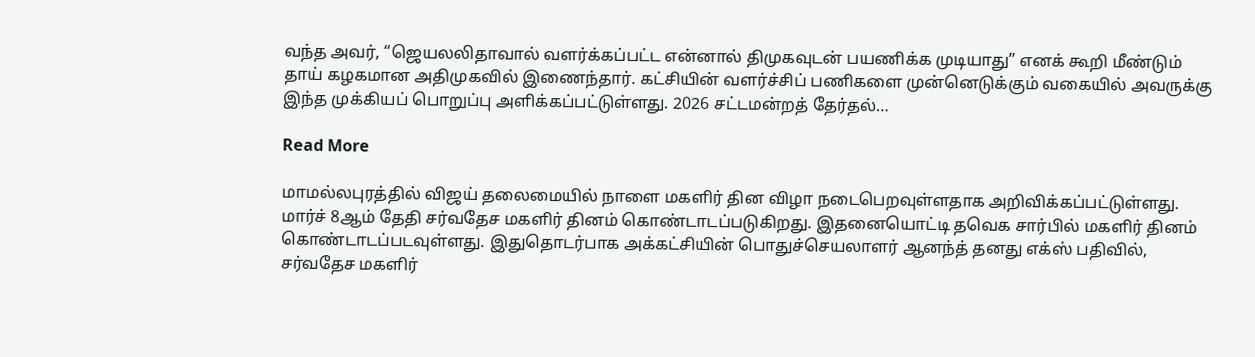வந்த அவர், “ஜெயலலிதாவால் வளர்க்கப்பட்ட என்னால் திமுகவுடன் பயணிக்க முடியாது” எனக் கூறி மீண்டும் தாய் கழகமான அதிமுகவில் இணைந்தார். கட்சியின் வளர்ச்சிப் பணிகளை முன்னெடுக்கும் வகையில் அவருக்கு இந்த முக்கியப் பொறுப்பு அளிக்கப்பட்டுள்ளது. 2026 சட்டமன்றத் தேர்தல்…

Read More

மாமல்லபுரத்தில் விஜய் தலைமையில் நாளை மகளிர் தின விழா நடைபெறவுள்ளதாக அறிவிக்கப்பட்டுள்ளது. மார்ச் 8ஆம் தேதி சர்வதேச மகளிர் தினம் கொண்டாடப்படுகிறது. இதனையொட்டி தவெக சார்பில் மகளிர் தினம் கொண்டாடப்படவுள்ளது. இதுதொடர்பாக அக்கட்சியின் பொதுச்செயலாளர் ஆனந்த் தனது எக்ஸ் பதிவில், சர்வதேச மகளிர்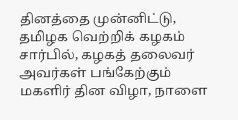தினத்தை முன்னிட்டு, தமிழக வெற்றிக் கழகம் சார்பில், கழகத் தலைவர் அவர்கள் பங்கேற்கும் மகளிர் தின விழா, நாளை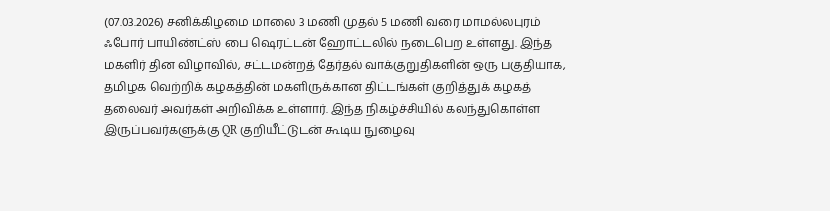(07.03.2026) சனிக்கிழமை மாலை 3 மணி முதல் 5 மணி வரை மாமல்லபுரம் ஃபோர் பாயிண்ட்ஸ் பை ஷெரட்டன் ஹோட்டலில் நடைபெற உள்ளது. இந்த மகளிர் தின விழாவில், சட்டமன்றத் தேர்தல் வாக்குறுதிகளின் ஒரு பகுதியாக, தமிழக வெற்றிக் கழகத்தின் மகளிருக்கான திட்டங்கள் குறித்துக் கழகத் தலைவர் அவர்கள் அறிவிக்க உள்ளார். இந்த நிகழ்ச்சியில் கலந்துகொள்ள இருப்பவர்களுக்கு QR குறியீட்டுடன் கூடிய நுழைவு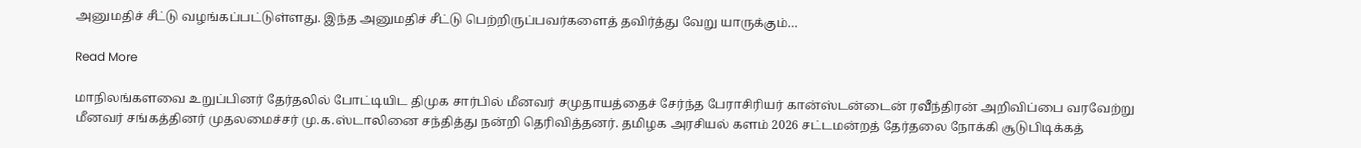அனுமதிச் சீட்டு வழங்கப்பட்டுள்ளது. இந்த அனுமதிச் சீட்டு பெற்றிருப்பவர்களைத் தவிர்த்து வேறு யாருக்கும்…

Read More

மாநிலங்களவை உறுப்பினர் தேர்தலில் போட்டியிட திமுக சார்பில் மீனவர் சமுதாயத்தைச் சேர்ந்த பேராசிரியர் கான்ஸ்டன்டைன் ரவீந்திரன் அறிவிப்பை வரவேற்று மீனவர் சங்கத்தினர் முதலமைச்சர் மு.க.ஸ்டாலினை சந்தித்து நன்றி தெரிவித்தனர். தமிழக அரசியல் களம் 2026 சட்டமன்றத் தேர்தலை நோக்கி சூடுபிடிக்கத்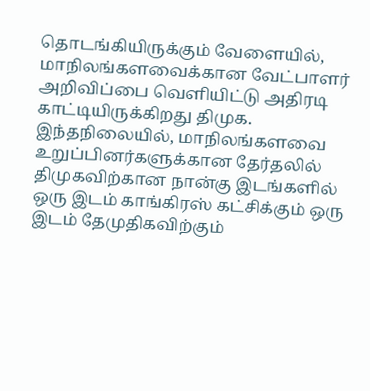தொடங்கியிருக்கும் வேளையில், மாநிலங்களவைக்கான வேட்பாளர் அறிவிப்பை வெளியிட்டு அதிரடி காட்டியிருக்கிறது திமுக. இந்தநிலையில், மாநிலங்களவை உறுப்பினர்களுக்கான தேர்தலில் திமுகவிற்கான நான்கு இடங்களில் ஒரு இடம் காங்கிரஸ் கட்சிக்கும் ஒரு இடம் தேமுதிகவிற்கும்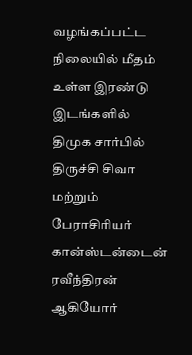வழங்கப்பட்ட நிலையில் மீதம் உள்ள இரண்டு இடங்களில் திமுக சார்பில் திருச்சி சிவா மற்றும் பேராசிரியர் கான்ஸ்டன்டைன் ரவீந்திரன் ஆகியோர்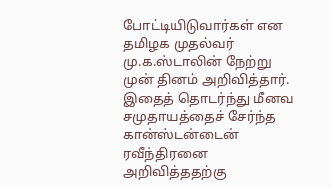போட்டியிடுவார்கள் என தமிழக முதல்வர் மு.க.ஸ்டாலின் நேற்று முன் தினம் அறிவித்தார். இதைத் தொடர்ந்து மீனவ சமுதாயத்தைச் சேர்ந்த கான்ஸ்டன்டைன் ரவீந்திரனை அறிவித்ததற்கு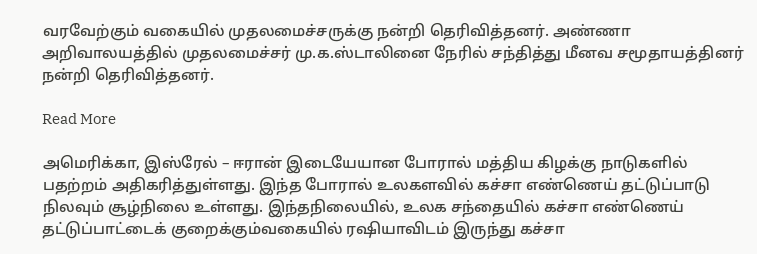வரவேற்கும் வகையில் முதலமைச்சருக்கு நன்றி தெரிவித்தனர். அண்ணா அறிவாலயத்தில் முதலமைச்சர் மு.க.ஸ்டாலினை நேரில் சந்தித்து மீனவ சமூதாயத்தினர் நன்றி தெரிவித்தனர்.

Read More

அமெரிக்கா, இஸ்ரேல் – ஈரான் இடையேயான போரால் மத்திய கிழக்கு நாடுகளில் பதற்றம் அதிகரித்துள்ளது. இந்த போரால் உலகளவில் கச்சா எண்ணெய் தட்டுப்பாடு நிலவும் சூழ்நிலை உள்ளது. இந்தநிலையில், உலக சந்தையில் கச்சா எண்ணெய் தட்டுப்பாட்டைக் குறைக்கும்வகையில் ரஷியாவிடம் இருந்து கச்சா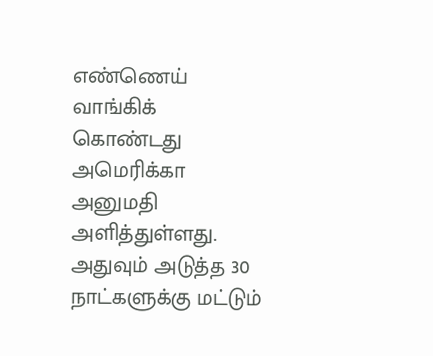எண்ணெய் வாங்கிக் கொண்டது அமெரிக்கா அனுமதி அளித்துள்ளது. அதுவும் அடுத்த 30 நாட்களுக்கு மட்டும்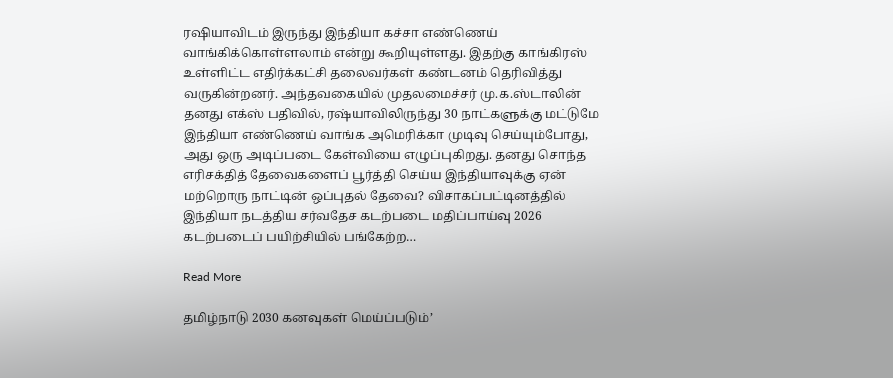ரஷியாவிடம் இருந்து இந்தியா கச்சா எண்ணெய் வாங்கிக்கொள்ளலாம் என்று கூறியுள்ளது. இதற்கு காங்கிரஸ் உள்ளிட்ட எதிர்க்கட்சி தலைவர்கள் கண்டனம் தெரிவித்து வருகின்றனர். அந்தவகையில் முதலமைச்சர் மு.க.ஸ்டாலின் தனது எக்ஸ் பதிவில், ரஷ்யாவிலிருந்து 30 நாட்களுக்கு மட்டுமே இந்தியா எண்ணெய் வாங்க அமெரிக்கா முடிவு செய்யும்போது, அது ஒரு அடிப்படை கேள்வியை எழுப்புகிறது. தனது சொந்த எரிசக்தித் தேவைகளைப் பூர்த்தி செய்ய இந்தியாவுக்கு ஏன் மற்றொரு நாட்டின் ஒப்புதல் தேவை? விசாகப்பட்டினத்தில் இந்தியா நடத்திய சர்வதேச கடற்படை மதிப்பாய்வு 2026 கடற்படைப் பயிற்சியில் பங்கேற்ற…

Read More

தமிழ்நாடு 2030 கனவுகள் மெய்ப்படும்’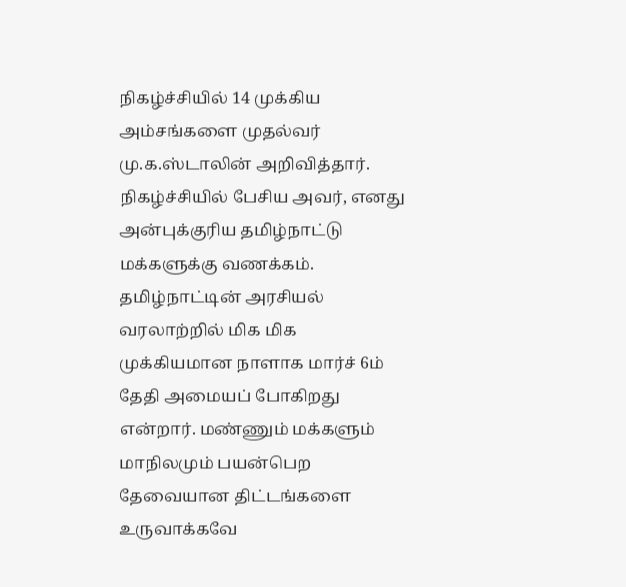நிகழ்ச்சியில் 14 முக்கிய அம்சங்களை முதல்வர் மு.க.ஸ்டாலின் அறிவித்தார். நிகழ்ச்சியில் பேசிய அவர், எனது அன்புக்குரிய தமிழ்நாட்டு மக்களுக்கு வணக்கம். தமிழ்நாட்டின் அரசியல் வரலாற்றில் மிக மிக முக்கியமான நாளாக மார்ச் 6ம் தேதி அமையப் போகிறது என்றார். மண்ணும் மக்களும் மாநிலமும் பயன்பெற தேவையான திட்டங்களை உருவாக்கவே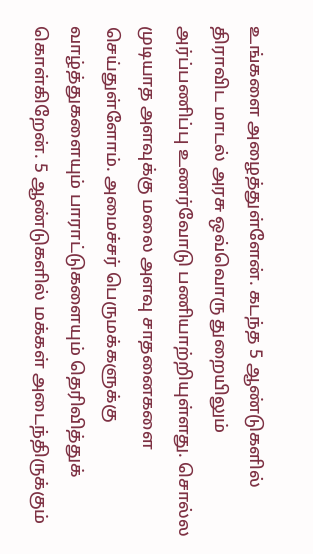உங்களை அழைத்துள்ளேன். கடந்த 5 ஆண்டுகளில் திராவிட மாடல் அரசு ஒவ்வொரு துறையிலும் அர்ப்பணிப்பு உணர்வோடு பணியாற்றியுள்ளது. சொல்ல முடியாத அளவுக்கு மலை அளவு சாதனைகளை செய்துள்ளோம். அமைச்சர் பெருமக்களுக்கு வாழ்த்துகளையும் பாராட்டுகளையும் தெரிவித்துக் கொள்கிறேன். 5 ஆண்டுகளில் மக்கள் அடைந்திருக்கும்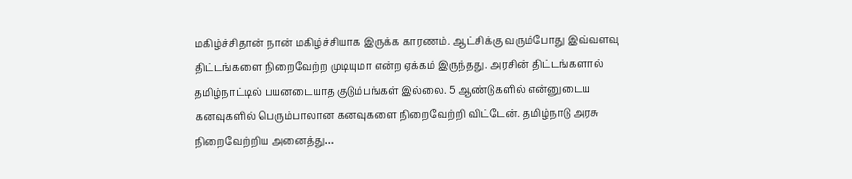மகிழ்ச்சிதான் நான் மகிழ்ச்சியாக இருக்க காரணம். ஆட்சிக்கு வரும்போது இவ்வளவு திட்டங்களை நிறைவேற்ற முடியுமா என்ற ஏக்கம் இருந்தது. அரசின் திட்டங்களால் தமிழ்நாட்டில் பயனடையாத குடும்பங்கள் இல்லை. 5 ஆண்டுகளில் என்னுடைய கனவுகளில் பெரும்பாலான கனவுகளை நிறைவேற்றி விட்டேன். தமிழ்நாடு அரசு நிறைவேற்றிய அனைத்து…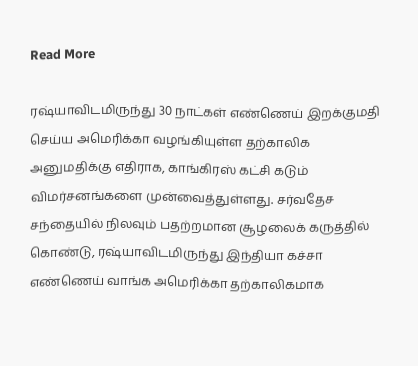Read More

ரஷ்யாவிடமிருந்து 30 நாட்கள் எண்ணெய் இறக்குமதி செய்ய அமெரிக்கா வழங்கியுள்ள தற்காலிக அனுமதிக்கு எதிராக, காங்கிரஸ் கட்சி கடும் விமர்சனங்களை முன்வைத்துள்ளது. சர்வதேச சந்தையில் நிலவும் பதற்றமான சூழலைக் கருத்தில் கொண்டு, ரஷ்யாவிடமிருந்து இந்தியா கச்சா எண்ணெய் வாங்க அமெரிக்கா தற்காலிகமாக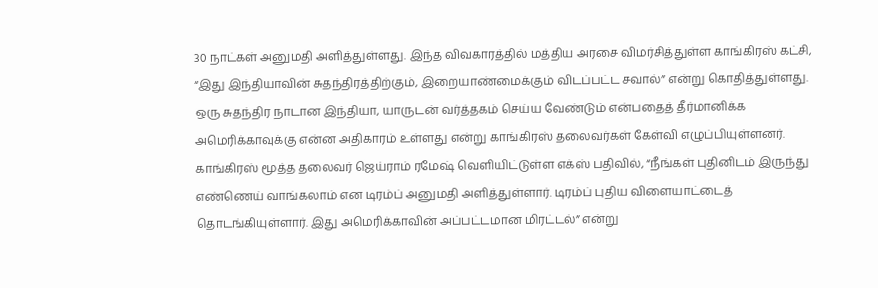30 நாட்கள் அனுமதி அளித்துள்ளது. இந்த விவகாரத்தில் மத்திய அரசை விமர்சித்துள்ள காங்கிரஸ் கட்சி, “இது இந்தியாவின் சுதந்திரத்திற்கும், இறையாண்மைக்கும் விடப்பட்ட சவால்” என்று கொதித்துள்ளது. ஒரு சுதந்திர நாடான இந்தியா, யாருடன் வர்த்தகம் செய்ய வேண்டும் என்பதைத் தீர்மானிக்க அமெரிக்காவுக்கு என்ன அதிகாரம் உள்ளது என்று காங்கிரஸ் தலைவர்கள் கேள்வி எழுப்பியுள்ளனர். காங்கிரஸ் மூத்த தலைவர் ஜெய்ராம் ரமேஷ் வெளியிட்டுள்ள எக்ஸ் பதிவில், “நீங்கள் புதினிடம் இருந்து எண்ணெய் வாங்கலாம் என டிரம்ப் அனுமதி அளித்துள்ளார். டிரம்ப் புதிய விளையாட்டைத் தொடங்கியுள்ளார். இது அமெரிக்காவின் அப்பட்டமான மிரட்டல்” என்று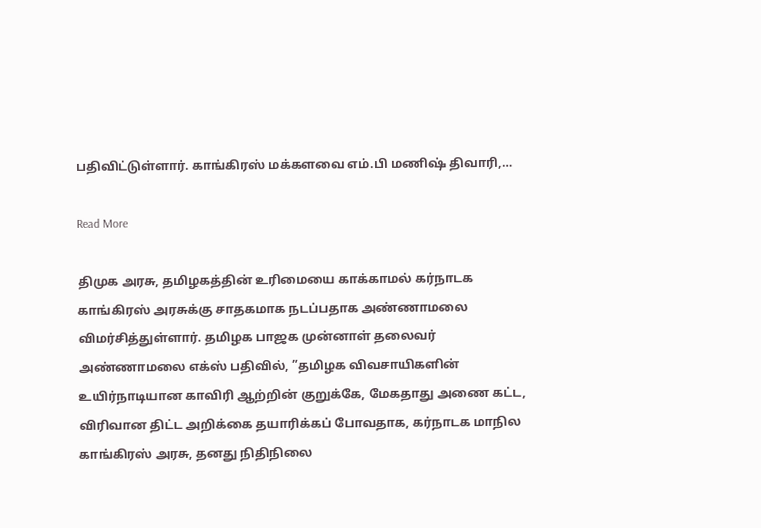பதிவிட்டுள்ளார். காங்கிரஸ் மக்களவை எம்.பி மணிஷ் திவாரி,…

Read More

திமுக அரசு, தமிழகத்தின் உரிமையை காக்காமல் கர்நாடக காங்கிரஸ் அரசுக்கு சாதகமாக நடப்பதாக அண்ணாமலை விமர்சித்துள்ளார். தமிழக பாஜக முன்னாள் தலைவர் அண்ணாமலை எக்ஸ் பதிவில், ”தமிழக விவசாயிகளின் உயிர்நாடியான காவிரி ஆற்றின் குறுக்கே, மேகதாது அணை கட்ட, விரிவான திட்ட அறிக்கை தயாரிக்கப் போவதாக, கர்நாடக மாநில காங்கிரஸ் அரசு, தனது நிதிநிலை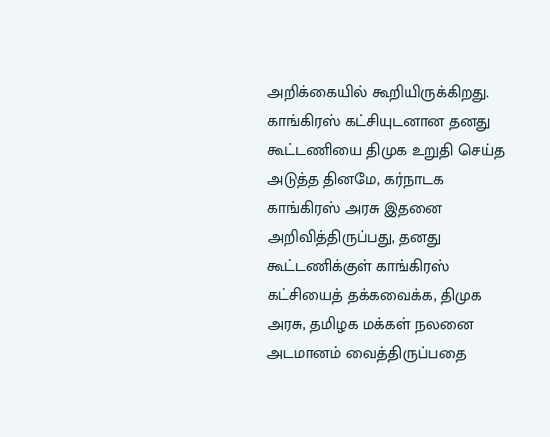அறிக்கையில் கூறியிருக்கிறது. காங்கிரஸ் கட்சியுடனான தனது கூட்டணியை திமுக உறுதி செய்த அடுத்த தினமே, கர்நாடக காங்கிரஸ் அரசு இதனை அறிவித்திருப்பது, தனது கூட்டணிக்குள் காங்கிரஸ் கட்சியைத் தக்கவைக்க, திமுக அரசு, தமிழக மக்கள் நலனை அடமானம் வைத்திருப்பதை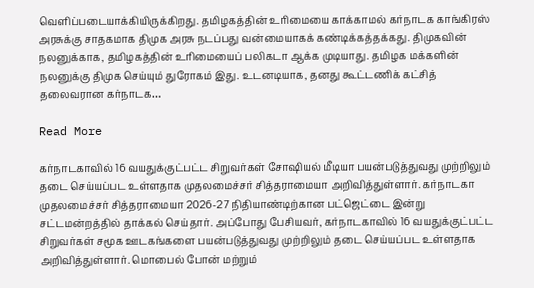வெளிப்படையாக்கியிருக்கிறது. தமிழகத்தின் உரிமையை காக்காமல் கர்நாடக காங்கிரஸ் அரசுக்கு சாதகமாக திமுக அரசு நடப்பது வன்மையாகக் கண்டிக்கத்தக்கது. திமுகவின் நலனுக்காக, தமிழகத்தின் உரிமையைப் பலிகடா ஆக்க முடியாது. தமிழக மக்களின் நலனுக்கு திமுக செய்யும் துரோகம் இது. உடனடியாக, தனது கூட்டணிக் கட்சித் தலைவரான கர்நாடக…

Read More

கர்நாடகாவில் 16 வயதுக்குட்பட்ட சிறுவர்கள் சோஷியல் மீடியா பயன்படுத்துவது முற்றிலும் தடை செய்யப்பட உள்ளதாக முதலமைச்சர் சித்தராமையா அறிவித்துள்ளார். கர்நாடகா முதலமைச்சர் சித்தராமையா 2026-27 நிதியாண்டிற்கான பட்ஜெட்டை இன்று சட்டமன்றத்தில் தாக்கல் செய்தார். அப்போது பேசியவர், கர்நாடகாவில் 16 வயதுக்குட்பட்ட சிறுவர்கள் சமூக ஊடகங்களை பயன்படுத்துவது முற்றிலும் தடை செய்யப்பட உள்ளதாக அறிவித்துள்ளார். மொபைல் போன் மற்றும்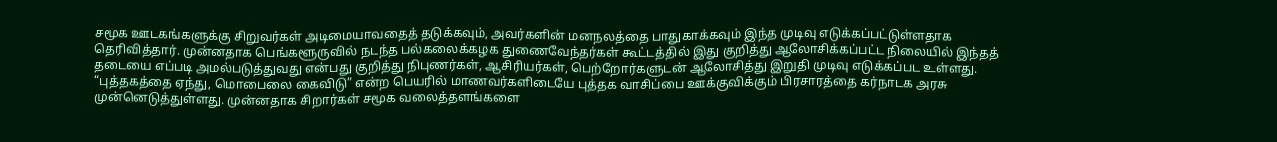சமூக ஊடகங்களுக்கு சிறுவர்கள் அடிமையாவதைத் தடுக்கவும், அவர்களின் மனநலத்தை பாதுகாக்கவும் இந்த முடிவு எடுக்கப்பட்டுள்ளதாக தெரிவித்தார். முன்னதாக பெங்களூருவில் நடந்த பல்கலைக்கழக துணைவேந்தர்கள் கூட்டத்தில் இது குறித்து ஆலோசிக்கப்பட்ட நிலையில் இந்தத் தடையை எப்படி அமல்படுத்துவது என்பது குறித்து நிபுணர்கள், ஆசிரியர்கள், பெற்றோர்களுடன் ஆலோசித்து இறுதி முடிவு எடுக்கப்பட உள்ளது. “புத்தகத்தை ஏந்து, மொபைலை கைவிடு” என்ற பெயரில் மாணவர்களிடையே புத்தக வாசிப்பை ஊக்குவிக்கும் பிரசாரத்தை கர்நாடக அரசு முன்னெடுத்துள்ளது. முன்னதாக சிறார்கள் சமூக வலைத்தளங்களை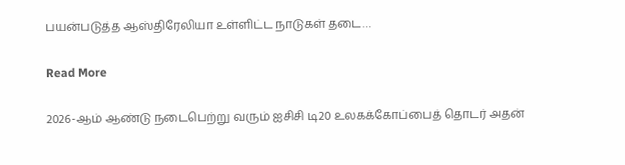பயன்படுத்த ஆஸ்திரேலியா உள்ளிட்ட நாடுகள் தடை…

Read More

2026-ஆம் ஆண்டு நடைபெற்று வரும் ஐசிசி டி20 உலகக்கோப்பைத் தொடர் அதன்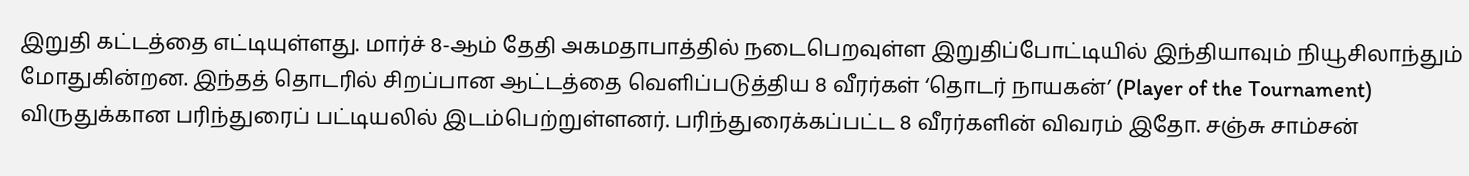இறுதி கட்டத்தை எட்டியுள்ளது. மார்ச் 8-ஆம் தேதி அகமதாபாத்தில் நடைபெறவுள்ள இறுதிப்போட்டியில் இந்தியாவும் நியூசிலாந்தும் மோதுகின்றன. இந்தத் தொடரில் சிறப்பான ஆட்டத்தை வெளிப்படுத்திய 8 வீரர்கள் ‘தொடர் நாயகன்’ (Player of the Tournament) விருதுக்கான பரிந்துரைப் பட்டியலில் இடம்பெற்றுள்ளனர். பரிந்துரைக்கப்பட்ட 8 வீரர்களின் விவரம் இதோ. சஞ்சு சாம்சன்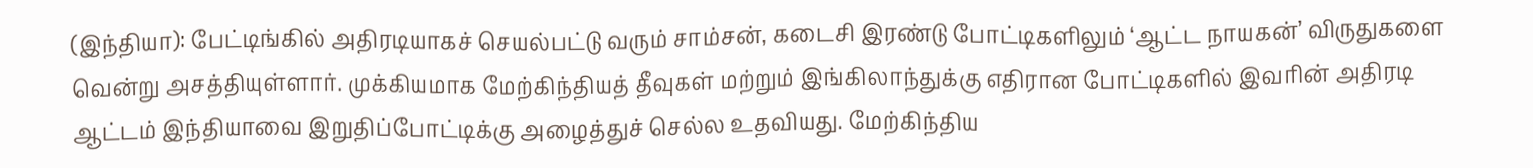(இந்தியா): பேட்டிங்கில் அதிரடியாகச் செயல்பட்டு வரும் சாம்சன், கடைசி இரண்டு போட்டிகளிலும் ‘ஆட்ட நாயகன்’ விருதுகளை வென்று அசத்தியுள்ளார். முக்கியமாக மேற்கிந்தியத் தீவுகள் மற்றும் இங்கிலாந்துக்கு எதிரான போட்டிகளில் இவரின் அதிரடி ஆட்டம் இந்தியாவை இறுதிப்போட்டிக்கு அழைத்துச் செல்ல உதவியது. மேற்கிந்திய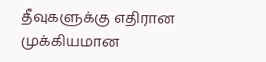தீவுகளுக்கு எதிரான முக்கியமான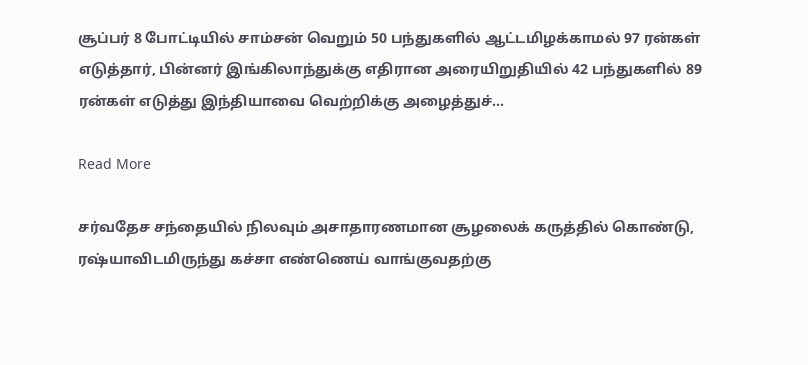சூப்பர் 8 போட்டியில் சாம்சன் வெறும் 50 பந்துகளில் ஆட்டமிழக்காமல் 97 ரன்கள் எடுத்தார், பின்னர் இங்கிலாந்துக்கு எதிரான அரையிறுதியில் 42 பந்துகளில் 89 ரன்கள் எடுத்து இந்தியாவை வெற்றிக்கு அழைத்துச்…

Read More

சர்வதேச சந்தையில் நிலவும் அசாதாரணமான சூழலைக் கருத்தில் கொண்டு, ரஷ்யாவிடமிருந்து கச்சா எண்ணெய் வாங்குவதற்கு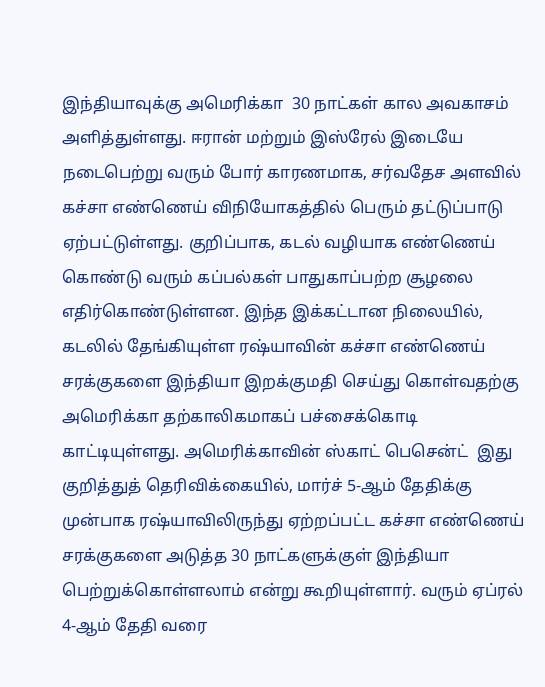இந்தியாவுக்கு அமெரிக்கா  30 நாட்கள் கால அவகாசம் அளித்துள்ளது. ஈரான் மற்றும் இஸ்ரேல் இடையே நடைபெற்று வரும் போர் காரணமாக, சர்வதேச அளவில் கச்சா எண்ணெய் விநியோகத்தில் பெரும் தட்டுப்பாடு ஏற்பட்டுள்ளது. குறிப்பாக, கடல் வழியாக எண்ணெய் கொண்டு வரும் கப்பல்கள் பாதுகாப்பற்ற சூழலை எதிர்கொண்டுள்ளன. இந்த இக்கட்டான நிலையில், கடலில் தேங்கியுள்ள ரஷ்யாவின் கச்சா எண்ணெய் சரக்குகளை இந்தியா இறக்குமதி செய்து கொள்வதற்கு அமெரிக்கா தற்காலிகமாகப் பச்சைக்கொடி காட்டியுள்ளது. அமெரிக்காவின் ஸ்காட் பெசென்ட்  இது குறித்துத் தெரிவிக்கையில், மார்ச் 5-ஆம் தேதிக்கு முன்பாக ரஷ்யாவிலிருந்து ஏற்றப்பட்ட கச்சா எண்ணெய் சரக்குகளை அடுத்த 30 நாட்களுக்குள் இந்தியா பெற்றுக்கொள்ளலாம் என்று கூறியுள்ளார். வரும் ஏப்ரல் 4-ஆம் தேதி வரை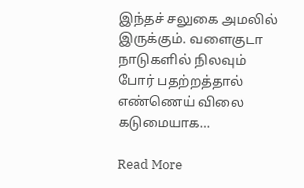இந்தச் சலுகை அமலில் இருக்கும். வளைகுடா நாடுகளில் நிலவும் போர் பதற்றத்தால் எண்ணெய் விலை கடுமையாக…

Read More